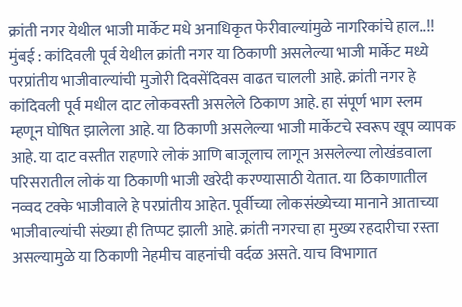क्रांती नगर येथील भाजी मार्केट मधे अनाधिकृत फेरीवाल्यांमुळे नागरिकांचे हाल..!!
मुंबई : कांदिवली पूर्व येथील क्रांती नगर या ठिकाणी असलेल्या भाजी मार्केट मध्ये परप्रांतीय भाजीवाल्यांची मुजोरी दिवसेंदिवस वाढत चालली आहे. क्रांती नगर हे कांदिवली पूर्व मधील दाट लोकवस्ती असलेले ठिकाण आहे. हा संपूर्ण भाग स्लम म्हणून घोषित झालेला आहे. या ठिकाणी असलेल्या भाजी मार्केटचे स्वरूप खूप व्यापक आहे. या दाट वस्तीत राहणारे लोकं आणि बाजूलाच लागून असलेल्या लोखंडवाला परिसरातील लोकं या ठिकाणी भाजी खरेदी करण्यासाठी येतात. या ठिकाणातील नव्वद टक्के भाजीवाले हे परप्रांतीय आहेत. पूर्वीच्या लोकसंख्येच्या मानाने आताच्या भाजीवाल्यांची संख्या ही तिप्पट झाली आहे. क्रांती नगरचा हा मुख्य रहदारीचा रस्ता असल्यामुळे या ठिकाणी नेहमीच वाहनांची वर्दळ असते. याच विभागात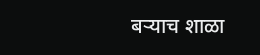बऱ्याच शाळा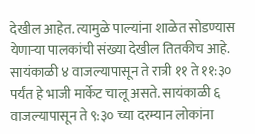देखील आहेत. त्यामुळे पाल्यांना शाळेत सोडण्यास येणाऱ्या पालकांची संख्या देखील तितकीच आहे.
सायंकाळी ४ वाजल्यापासून ते रात्री ११ ते ११:३० पर्यंत हे भाजी मार्केट चालू असते. सायंकाळी ६ वाजल्यापासून ते ९:३० च्या दरम्यान लोकांना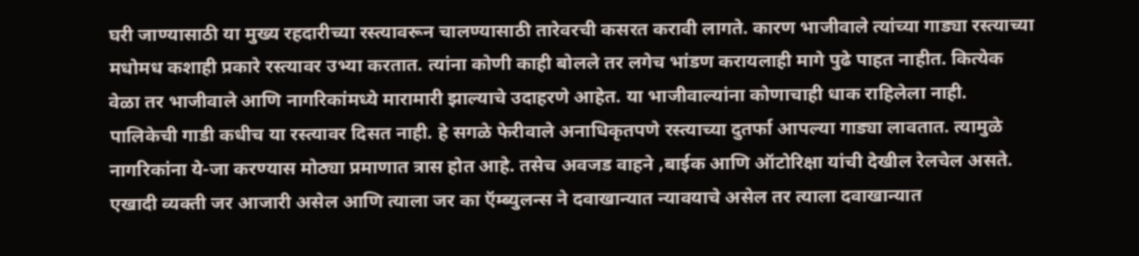घरी जाण्यासाठी या मुख्य रहदारीच्या रस्त्यावरून चालण्यासाठी तारेवरची कसरत करावी लागते. कारण भाजीवाले त्यांच्या गाड्या रस्त्याच्या मधोमध कशाही प्रकारे रस्त्यावर उभ्या करतात. त्यांना कोणी काही बोलले तर लगेच भांडण करायलाही मागे पुढे पाहत नाहीत. कित्येक वेळा तर भाजीवाले आणि नागरिकांमध्ये मारामारी झाल्याचे उदाहरणे आहेत. या भाजीवाल्यांना कोणाचाही धाक राहिलेला नाही. पालिकेची गाडी कधीच या रस्त्यावर दिसत नाही. हे सगळे फेरीवाले अनाधिकृतपणे रस्त्याच्या दुतर्फा आपल्या गाड्या लावतात. त्यामुळे नागरिकांना ये-जा करण्यास मोठ्या प्रमाणात त्रास होत आहे. तसेच अवजड वाहने ,बाईक आणि ऑटोरिक्षा यांची देखील रेलचेल असते.
एखादी व्यक्ती जर आजारी असेल आणि त्याला जर का ऍम्ब्युलन्स ने दवाखान्यात न्यावयाचे असेल तर त्याला दवाखान्यात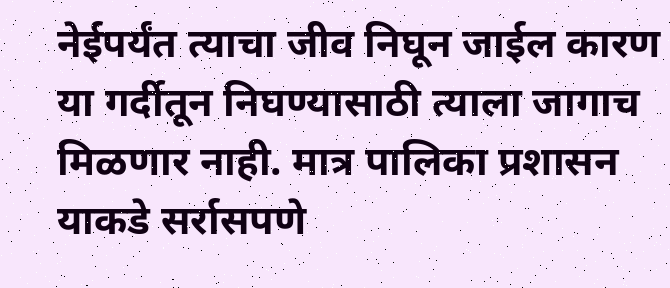नेईपर्यंत त्याचा जीव निघून जाईल कारण या गर्दीतून निघण्यासाठी त्याला जागाच मिळणार नाही. मात्र पालिका प्रशासन याकडे सर्रासपणे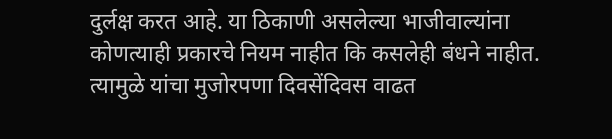दुर्लक्ष करत आहे. या ठिकाणी असलेल्या भाजीवाल्यांना कोणत्याही प्रकारचे नियम नाहीत कि कसलेही बंधने नाहीत. त्यामुळे यांचा मुजोरपणा दिवसेंदिवस वाढत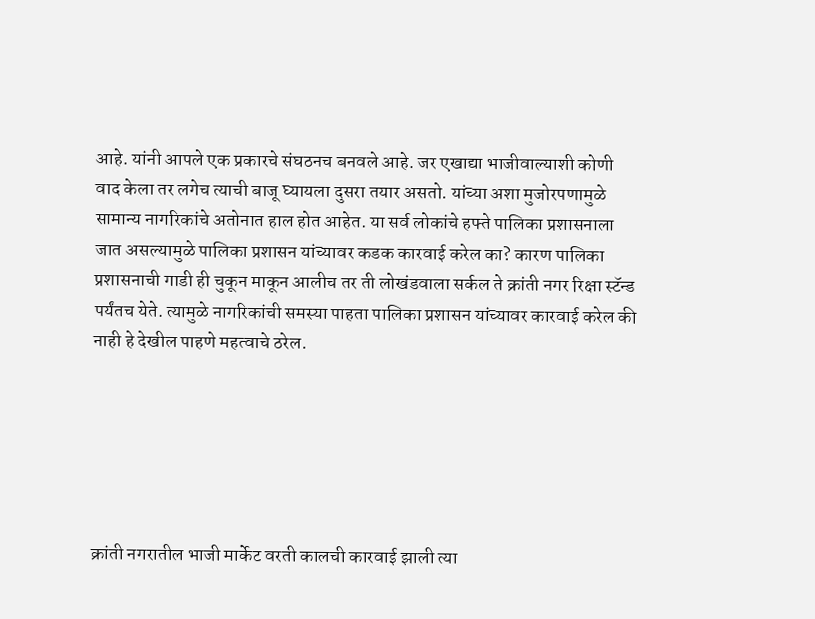आहे. यांनी आपले एक प्रकारचे संघठनच बनवले आहे. जर एखाद्या भाजीवाल्याशी कोणी वाद केला तर लगेच त्याची बाजू घ्यायला दुसरा तयार असतो. यांच्या अशा मुजोरपणामुळे सामान्य नागरिकांचे अतोनात हाल होत आहेत. या सर्व लोकांचे हफ्ते पालिका प्रशासनाला जात असल्यामुळे पालिका प्रशासन यांच्यावर कडक कारवाई करेल का? कारण पालिका प्रशासनाची गाडी ही चुकून माकून आलीच तर ती लोखंडवाला सर्कल ते क्रांती नगर रिक्षा स्टॅन्ड पर्यंतच येते. त्यामुळे नागरिकांची समस्या पाहता पालिका प्रशासन यांच्यावर कारवाई करेल की नाही हे देखील पाहणे महत्वाचे ठरेल.






क्रांती नगरातील भाजी मार्केट वरती कालची कारवाई झाली त्या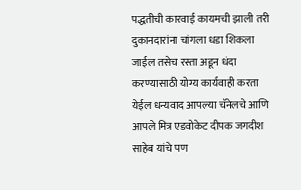पद्धतीची कारवाई कायमची झाली तरी दुकानदारांना चांगला धडा शिकला जाईल तसेच रस्ता अडून धंदा करण्यासाठी योग्य कार्यवाही करता येईल धन्यवाद आपल्या चॅनेलचे आणि आपले मित्र एडवोकेट दीपक जगदीश साहेब यांचे पण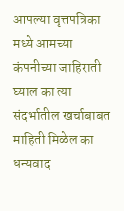आपल्या वृत्तपत्रिका मध्ये आमच्या कंपनीच्या जाहिराती घ्याल का त्या संदर्भातील खर्चाबाबत माहिती मिळेल का धन्यवाद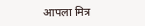आपला मित्र